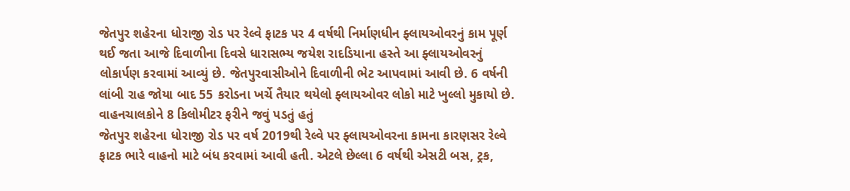જેતપુર શહેરના ધોરાજી રોડ પર રેલ્વે ફાટક પર 4 વર્ષથી નિર્માણધીન ફ્લાયઓવરનું કામ પૂર્ણ થઈ જતા આજે દિવાળીના દિવસે ધારાસભ્ય જયેશ રાદડિયાના હસ્તે આ ફ્લાયઓવરનું લોકાર્પણ કરવામાં આવ્યું છે. જેતપુરવાસીઓને દિવાળીની ભેટ આપવામાં આવી છે. 6 વર્ષની લાંબી રાહ જોયા બાદ 55 કરોડના ખર્ચે તૈયાર થયેલો ફ્લાયઓવર લોકો માટે ખુલ્લો મુકાયો છે.
વાહનચાલકોને 8 કિલોમીટર ફરીને જવું પડતું હતું
જેતપુર શહેરના ધોરાજી રોડ પર વર્ષ 2019થી રેલ્વે પર ફ્લાયઓવરના કામના કારણસર રેલ્વે ફાટક ભારે વાહનો માટે બંધ કરવામાં આવી હતી. એટલે છેલ્લા 6 વર્ષથી એસટી બસ, ટ્રક,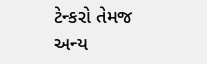ટેન્કરો તેમજ અન્ય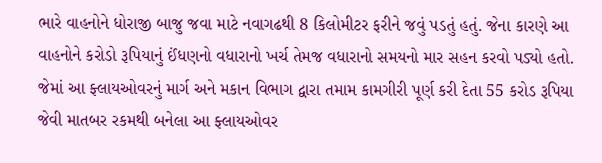ભારે વાહનોને ધોરાજી બાજુ જવા માટે નવાગઢથી 8 કિલોમીટર ફરીને જવું પડતું હતું. જેના કારણે આ વાહનોને કરોડો રૂપિયાનું ઈંધણનો વધારાનો ખર્ચ તેમજ વધારાનો સમયનો માર સહન કરવો પડ્યો હતો. જેમાં આ ફ્લાયઓવરનું માર્ગ અને મકાન વિભાગ દ્વારા તમામ કામગીરી પૂર્ણ કરી દેતા 55 કરોડ રૂપિયા જેવી માતબર રકમથી બનેલા આ ફ્લાયઓવર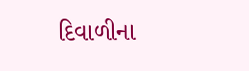દિવાળીના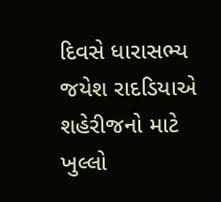દિવસે ધારાસભ્ય જયેશ રાદડિયાએ શહેરીજનો માટે ખુલ્લો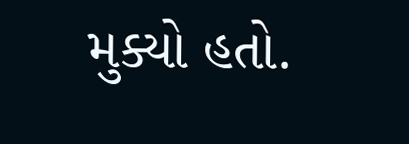મુક્યો હતો.